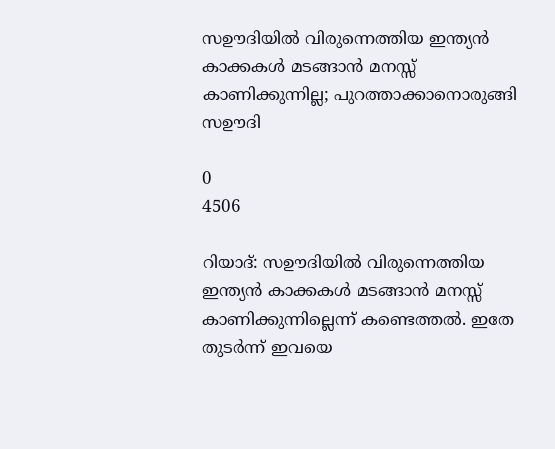സഊദിയിൽ വിരുന്നെത്തിയ ഇന്ത്യൻ കാക്കകൾ മടങ്ങാൻ മനസ്സ് കാണിക്കുന്നില്ല; പുറത്താക്കാനൊരുങ്ങി സഊദി

0
4506

റിയാദ്: സഊദിയിൽ വിരുന്നെത്തിയ ഇന്ത്യൻ കാക്കകൾ മടങ്ങാൻ മനസ്സ് കാണിക്കുന്നില്ലെന്ന് കണ്ടെത്തൽ. ഇതേ തുടർന്ന് ഇവയെ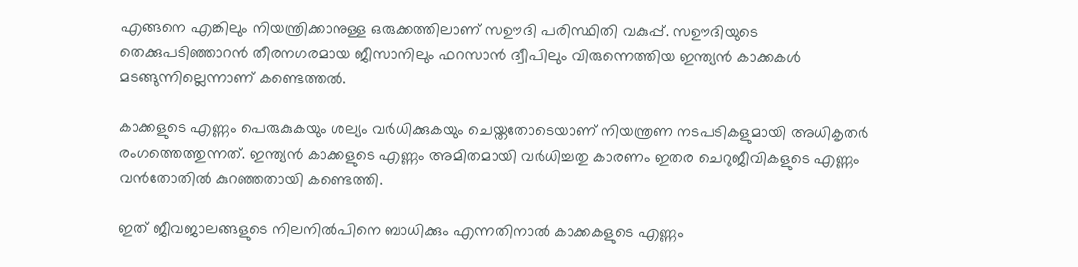എങ്ങനെ എങ്കിലും നിയന്ത്രിക്കാനുള്ള ഒരുക്കത്തിലാണ് സഊദി പരിസ്ഥിതി വകുപ്പ്. സഊദിയുടെ തെക്കുപടിഞ്ഞാറൻ തീരനഗരമായ ജീസാനിലും ഫറസാൻ ദ്വീപിലും വിരുന്നെത്തിയ ഇന്ത്യൻ കാക്കകൾ മടങ്ങുന്നില്ലെന്നാണ് കണ്ടെത്തൽ.

കാക്കളുടെ എണ്ണം പെരുകുകയും ശല്യം വർധിക്കുകയും ചെയ്തതോടെയാണ് നിയന്ത്രണ നടപടികളുമായി അധികൃതർ രംഗത്തെത്തുന്നത്. ഇന്ത്യൻ കാക്കളുടെ എണ്ണം അമിതമായി വർധിച്ചതു കാരണം ഇതര ചെറുജീവികളുടെ എണ്ണം വൻതോതിൽ കുറഞ്ഞതായി കണ്ടെത്തി.

ഇത് ജീവജാലങ്ങളുടെ നിലനിൽപിനെ ബാധിക്കും എന്നതിനാൽ കാക്കകളുടെ എണ്ണം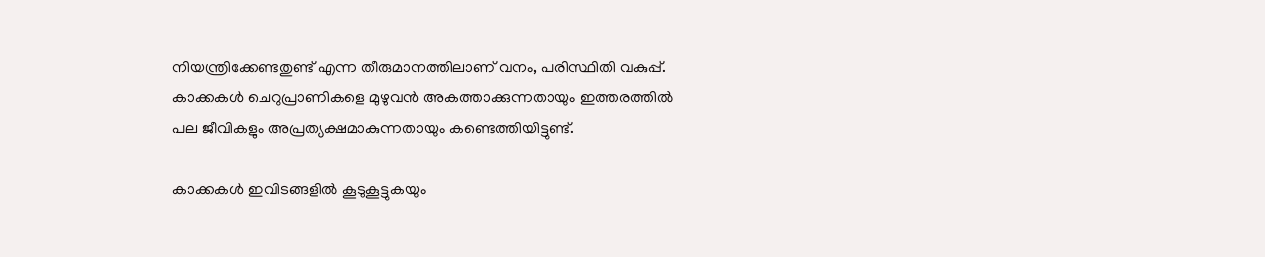നിയന്ത്രിക്കേണ്ടതുണ്ട് എന്ന തീരുമാനത്തിലാണ് വനം, പരിസ്ഥിതി വകുപ്പ്. കാക്കകൾ ചെറുപ്രാണികളെ മുഴുവൻ അകത്താക്കുന്നതായും ഇത്തരത്തിൽ പല ജീവികളും അപ്രത്യക്ഷമാകുന്നതായും കണ്ടെത്തിയിട്ടുണ്ട്.

കാക്കകൾ ഇവിടങ്ങളിൽ കൂടുകൂട്ടുകയും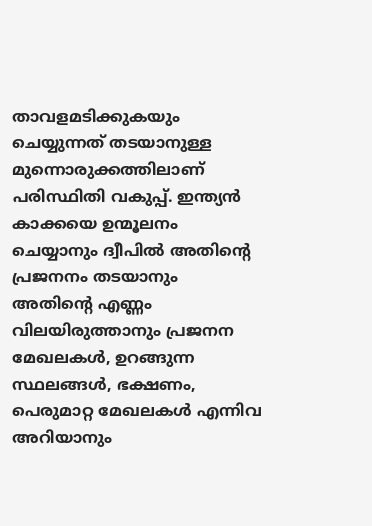താവളമടിക്കുകയും ചെയ്യുന്നത് തടയാനുള്ള മുന്നൊരുക്കത്തിലാണ് പരിസ്ഥിതി വകുപ്പ്. ഇന്ത്യൻ കാക്കയെ ഉന്മൂലനം ചെയ്യാനും ദ്വീപിൽ അതിന്റെ പ്രജനനം തടയാനും അതിന്റെ എണ്ണം വിലയിരുത്താനും പ്രജനന മേഖലകൾ, ഉറങ്ങുന്ന സ്ഥലങ്ങൾ, ഭക്ഷണം, പെരുമാറ്റ മേഖലകൾ എന്നിവ അറിയാനും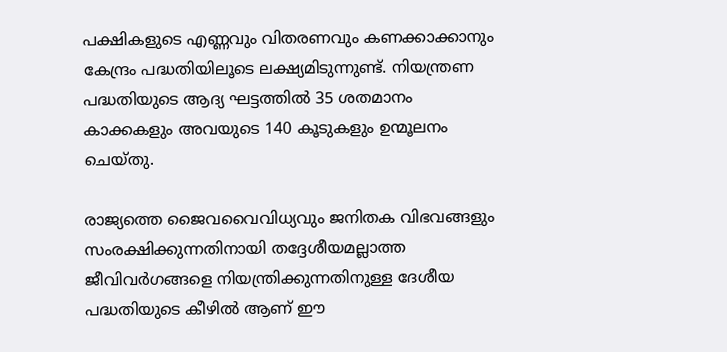പക്ഷികളുടെ എണ്ണവും വിതരണവും കണക്കാക്കാനും കേന്ദ്രം പദ്ധതിയിലൂടെ ലക്ഷ്യമിടുന്നുണ്ട്. നിയന്ത്രണ പദ്ധതിയുടെ ആദ്യ ഘട്ടത്തിൽ 35 ശതമാനം കാക്കകളും അവയുടെ 140 കൂടുകളും ഉന്മൂലനം ചെയ്തു.

രാജ്യത്തെ ജൈവവൈവിധ്യവും ജനിതക വിഭവങ്ങളും സംരക്ഷിക്കുന്നതിനായി തദ്ദേശീയമല്ലാത്ത ജീവിവർഗങ്ങളെ നിയന്ത്രിക്കുന്നതിനുള്ള ദേശീയ പദ്ധതിയുടെ കീഴിൽ ആണ് ഈ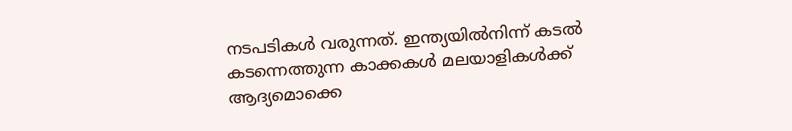നടപടികൾ വരുന്നത്. ഇന്ത്യയിൽനിന്ന് കടൽ കടന്നെത്തുന്ന കാക്കകൾ മലയാളികൾക്ക് ആദ്യമൊക്കെ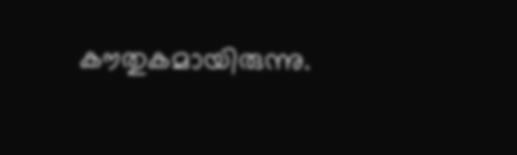കൗതുകമായിരുന്നു.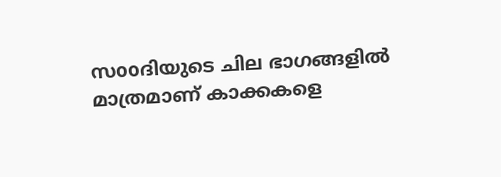സooദിയുടെ ചില ഭാഗങ്ങളിൽ മാത്രമാണ് കാക്കകളെ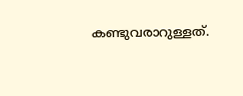കണ്ടുവരാറുള്ളത്.